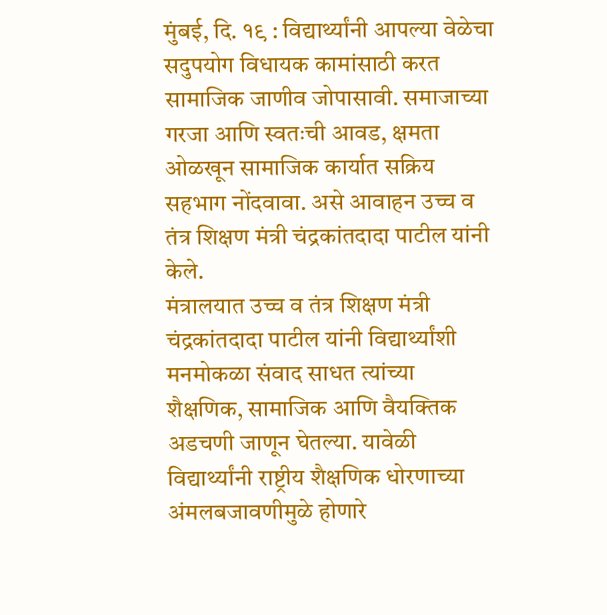मुंबई, दि. १९ : विद्यार्थ्यांनी आपल्या वेळेचा सदुपयोग विधायक कामांसाठी करत सामाजिक जाणीव जोपासावी. समाजाच्या गरजा आणि स्वतःची आवड, क्षमता ओळखून सामाजिक कार्यात सक्रिय सहभाग नोंदवावा. असे आवाहन उच्च व तंत्र शिक्षण मंत्री चंद्रकांतदादा पाटील यांनी केले.
मंत्रालयात उच्च व तंत्र शिक्षण मंत्री चंद्रकांतदादा पाटील यांनी विद्यार्थ्यांशी मनमोकळा संवाद साधत त्यांच्या शैक्षणिक, सामाजिक आणि वैयक्तिक अडचणी जाणून घेतल्या. यावेळी विद्यार्थ्यांनी राष्ट्रीय शैक्षणिक धोरणाच्या अंमलबजावणीमुळे होणारे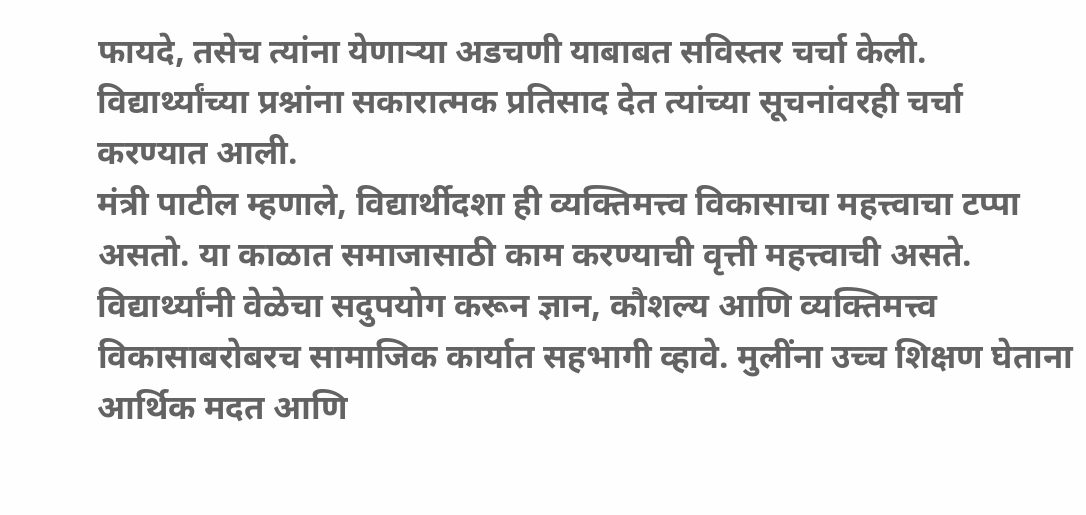फायदे, तसेच त्यांना येणाऱ्या अडचणी याबाबत सविस्तर चर्चा केली. विद्यार्थ्यांच्या प्रश्नांना सकारात्मक प्रतिसाद देत त्यांच्या सूचनांवरही चर्चा करण्यात आली.
मंत्री पाटील म्हणाले, विद्यार्थीदशा ही व्यक्तिमत्त्व विकासाचा महत्त्वाचा टप्पा असतो. या काळात समाजासाठी काम करण्याची वृत्ती महत्त्वाची असते. विद्यार्थ्यांनी वेळेचा सदुपयोग करून ज्ञान, कौशल्य आणि व्यक्तिमत्त्व विकासाबरोबरच सामाजिक कार्यात सहभागी व्हावे. मुलींना उच्च शिक्षण घेताना आर्थिक मदत आणि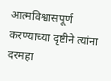आत्मविश्वासपूर्ण करण्याच्या दृष्टीने त्यांना दरमहा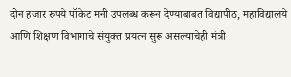दोन हजार रुपये पॉकेट मनी उपलब्ध करून देण्याबाबत विद्यापीठ, महाविद्यालये आणि शिक्षण विभागाचे संयुक्त प्रयत्न सुरू असल्याचेही मंत्री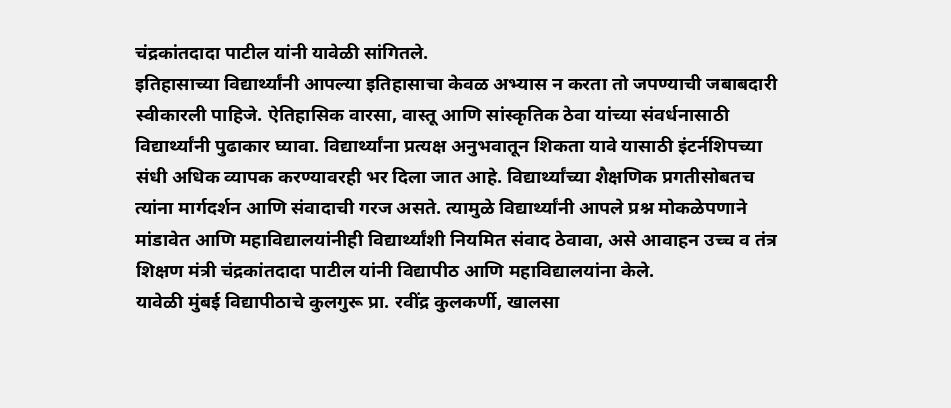चंद्रकांतदादा पाटील यांनी यावेळी सांगितले.
इतिहासाच्या विद्यार्थ्यांनी आपल्या इतिहासाचा केवळ अभ्यास न करता तो जपण्याची जबाबदारी स्वीकारली पाहिजे. ऐतिहासिक वारसा, वास्तू आणि सांस्कृतिक ठेवा यांच्या संवर्धनासाठी विद्यार्थ्यांनी पुढाकार घ्यावा. विद्यार्थ्यांना प्रत्यक्ष अनुभवातून शिकता यावे यासाठी इंटर्नशिपच्या संधी अधिक व्यापक करण्यावरही भर दिला जात आहे. विद्यार्थ्यांच्या शैक्षणिक प्रगतीसोबतच त्यांना मार्गदर्शन आणि संवादाची गरज असते. त्यामुळे विद्यार्थ्यांनी आपले प्रश्न मोकळेपणाने मांडावेत आणि महाविद्यालयांनीही विद्यार्थ्यांशी नियमित संवाद ठेवावा, असे आवाहन उच्च व तंत्र शिक्षण मंत्री चंद्रकांतदादा पाटील यांनी विद्यापीठ आणि महाविद्यालयांना केले.
यावेळी मुंबई विद्यापीठाचे कुलगुरू प्रा. रवींद्र कुलकर्णी, खालसा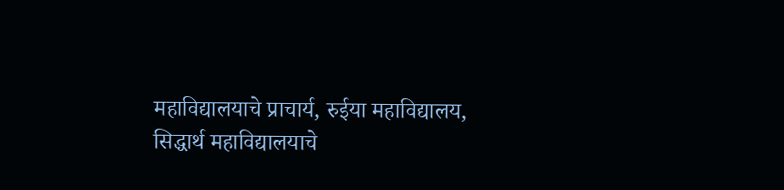महाविद्यालयाचे प्राचार्य, रुईया महाविद्यालय, सिद्धार्थ महाविद्यालयाचे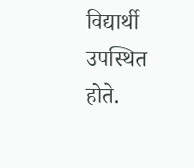विद्यार्थी उपस्थित होते.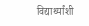विद्यार्थ्यांशी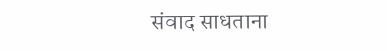संवाद साधताना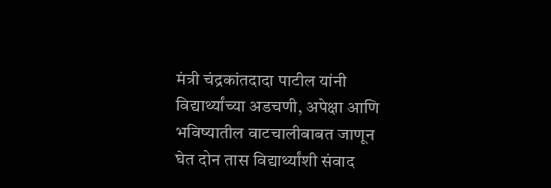मंत्री चंद्रकांतदादा पाटील यांनी विद्यार्थ्यांच्या अडचणी, अपेक्षा आणि भविष्यातील वाटचालीबाबत जाणून घेत दोन तास विद्यार्थ्यांशी संवाद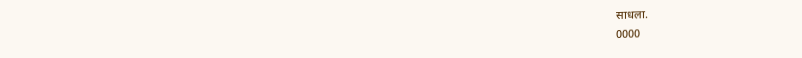साधला.
0000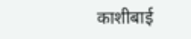काशीबाई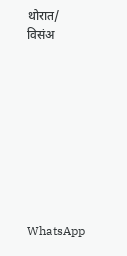थोरात/ विसंअ









WhatsApp